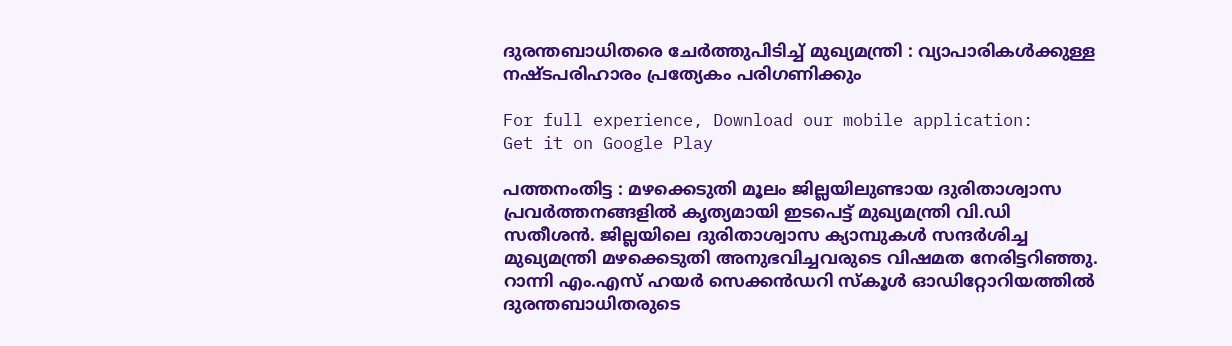ദുരന്തബാധിതരെ ചേര്‍ത്തുപിടിച്ച് മുഖ്യമന്ത്രി : വ്യാപാരികള്‍ക്കുള്ള നഷ്ടപരിഹാരം പ്രത്യേകം പരിഗണിക്കും

For full experience, Download our mobile application:
Get it on Google Play

പത്തനംതിട്ട : മഴക്കെടുതി മൂലം ജില്ലയിലുണ്ടായ ദുരിതാശ്വാസ പ്രവര്‍ത്തനങ്ങളില്‍ കൃത്യമായി ഇടപെട്ട് മുഖ്യമന്ത്രി വി.ഡി സതീശന്‍. ജില്ലയിലെ ദുരിതാശ്വാസ ക്യാമ്പുകള്‍ സന്ദര്‍ശിച്ച മുഖ്യമന്ത്രി മഴക്കെടുതി അനുഭവിച്ചവരുടെ വിഷമത നേരിട്ടറിഞ്ഞു. റാന്നി എം.എസ് ഹയര്‍ സെക്കന്‍ഡറി സ്‌കൂള്‍ ഓഡിറ്റോറിയത്തില്‍ ദുരന്തബാധിതരുടെ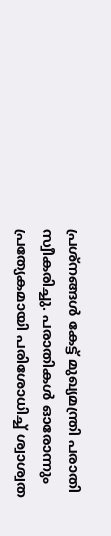പ്രശ്‌നങ്ങള്‍ കേട്ട് മുഖ്യമന്ത്രി പരാതി സ്വീകരിച്ചു. പരാതികള്‍ ഓരോന്നും പ്രത്യേകമായി പരിശോധിച്ച് ശ്വാശ്വത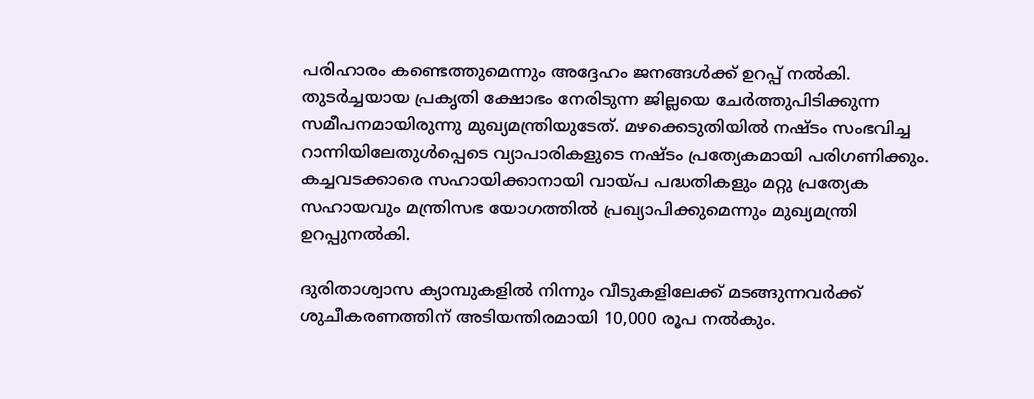പരിഹാരം കണ്ടെത്തുമെന്നും അദ്ദേഹം ജനങ്ങള്‍ക്ക് ഉറപ്പ് നല്‍കി. തുടര്‍ച്ചയായ പ്രകൃതി ക്ഷോഭം നേരിടുന്ന ജില്ലയെ ചേര്‍ത്തുപിടിക്കുന്ന സമീപനമായിരുന്നു മുഖ്യമന്ത്രിയുടേത്. മഴക്കെടുതിയില്‍ നഷ്ടം സംഭവിച്ച റാന്നിയിലേതുള്‍പ്പെടെ വ്യാപാരികളുടെ നഷ്ടം പ്രത്യേകമായി പരിഗണിക്കും. കച്ചവടക്കാരെ സഹായിക്കാനായി വായ്പ പദ്ധതികളും മറ്റു പ്രത്യേക സഹായവും മന്ത്രിസഭ യോഗത്തില്‍ പ്രഖ്യാപിക്കുമെന്നും മുഖ്യമന്ത്രി ഉറപ്പുനല്‍കി.

ദുരിതാശ്വാസ ക്യാമ്പുകളില്‍ നിന്നും വീടുകളിലേക്ക് മടങ്ങുന്നവര്‍ക്ക് ശുചീകരണത്തിന് അടിയന്തിരമായി 10,000 രൂപ നല്‍കും.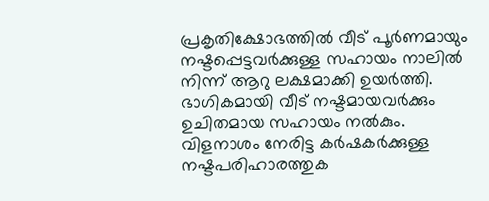പ്രകൃതിക്ഷോഭത്തില്‍ വീട് പൂര്‍ണമായും നഷ്ടപ്പെട്ടവര്‍ക്കുള്ള സഹായം നാലില്‍ നിന്ന് ആറു ലക്ഷമാക്കി ഉയര്‍ത്തി. ഭാഗികമായി വീട് നഷ്ടമായവര്‍ക്കും ഉചിതമായ സഹായം നല്‍കും. വിളനാശം നേരിട്ട കര്‍ഷകര്‍ക്കുള്ള നഷ്ടപരിഹാരത്തുക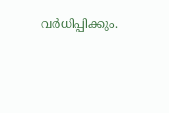വര്‍ധിപ്പിക്കും.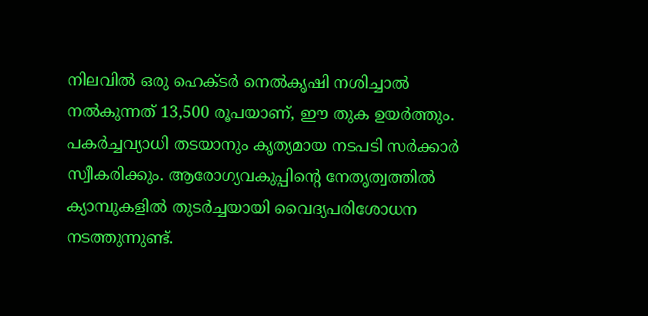നിലവില്‍ ഒരു ഹെക്ടര്‍ നെല്‍കൃഷി നശിച്ചാല്‍ നല്‍കുന്നത് 13,500 രൂപയാണ്, ഈ തുക ഉയര്‍ത്തും. പകര്‍ച്ചവ്യാധി തടയാനും കൃത്യമായ നടപടി സര്‍ക്കാര്‍ സ്വീകരിക്കും. ആരോഗ്യവകുപ്പിന്റെ നേതൃത്വത്തില്‍ ക്യാമ്പുകളില്‍ തുടര്‍ച്ചയായി വൈദ്യപരിശോധന നടത്തുന്നുണ്ട്.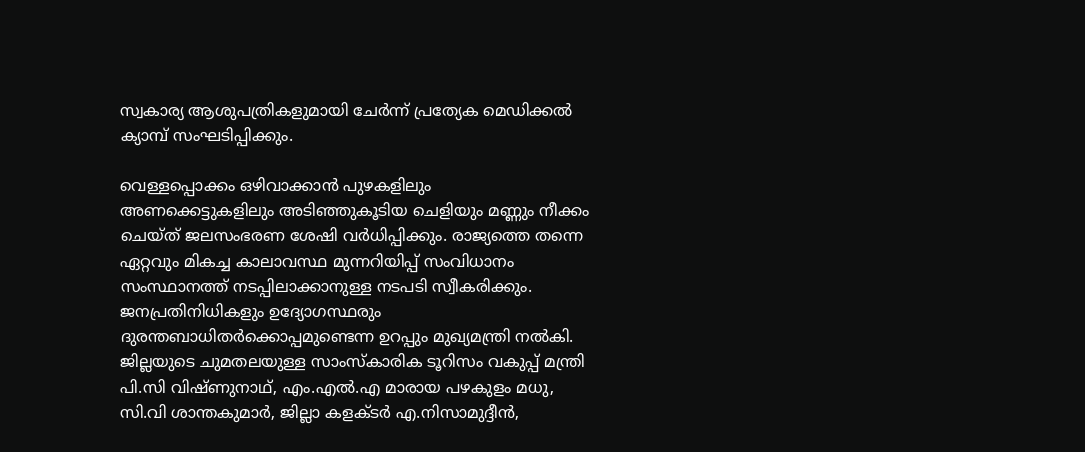സ്വകാര്യ ആശുപത്രികളുമായി ചേര്‍ന്ന് പ്രത്യേക മെഡിക്കല്‍ ക്യാമ്പ് സംഘടിപ്പിക്കും.

വെള്ളപ്പൊക്കം ഒഴിവാക്കാന്‍ പുഴകളിലും അണക്കെട്ടുകളിലും അടിഞ്ഞുകൂടിയ ചെളിയും മണ്ണും നീക്കം ചെയ്ത് ജലസംഭരണ ശേഷി വര്‍ധിപ്പിക്കും. രാജ്യത്തെ തന്നെ ഏറ്റവും മികച്ച കാലാവസ്ഥ മുന്നറിയിപ്പ് സംവിധാനം സംസ്ഥാനത്ത് നടപ്പിലാക്കാനുള്ള നടപടി സ്വീകരിക്കും. ജനപ്രതിനിധികളും ഉദ്യോഗസ്ഥരും ദുരന്തബാധിതര്‍ക്കൊപ്പമുണ്ടെന്ന ഉറപ്പും മുഖ്യമന്ത്രി നല്‍കി. ജില്ലയുടെ ചുമതലയുള്ള സാംസ്‌കാരിക ടൂറിസം വകുപ്പ് മന്ത്രി പി.സി വിഷ്ണുനാഥ്, എം.എല്‍.എ മാരായ പഴകുളം മധു, സി.വി ശാന്തകുമാര്‍, ജില്ലാ കളക്ടര്‍ എ.നിസാമുദ്ദീന്‍,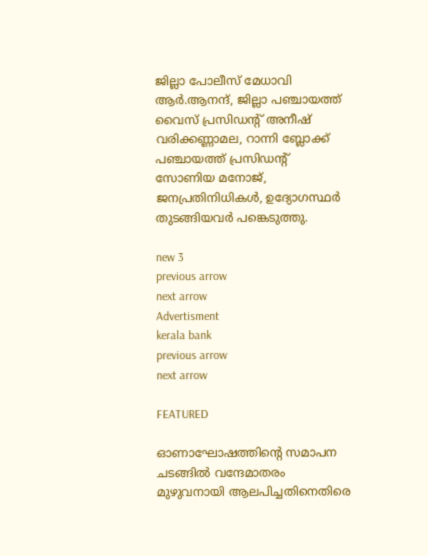ജില്ലാ പോലീസ് മേധാവി ആര്‍.ആനന്ദ്, ജില്ലാ പഞ്ചായത്ത് വൈസ് പ്രസിഡന്റ് അനീഷ് വരിക്കണ്ണാമല, റാന്നി ബ്ലോക്ക് പഞ്ചായത്ത് പ്രസിഡന്റ് സോണിയ മനോജ്, ജനപ്രതിനിധികള്‍, ഉദ്യോഗസ്ഥര്‍ തുടങ്ങിയവര്‍ പങ്കെടുത്തു.

new 3
previous arrow
next arrow
Advertisment
kerala bank
previous arrow
next arrow

FEATURED

ഓണാഘോഷത്തിന്റെ സമാപന ചടങ്ങിൽ വന്ദേമാതരം മുഴുവനായി ആലപിച്ചതിനെതിരെ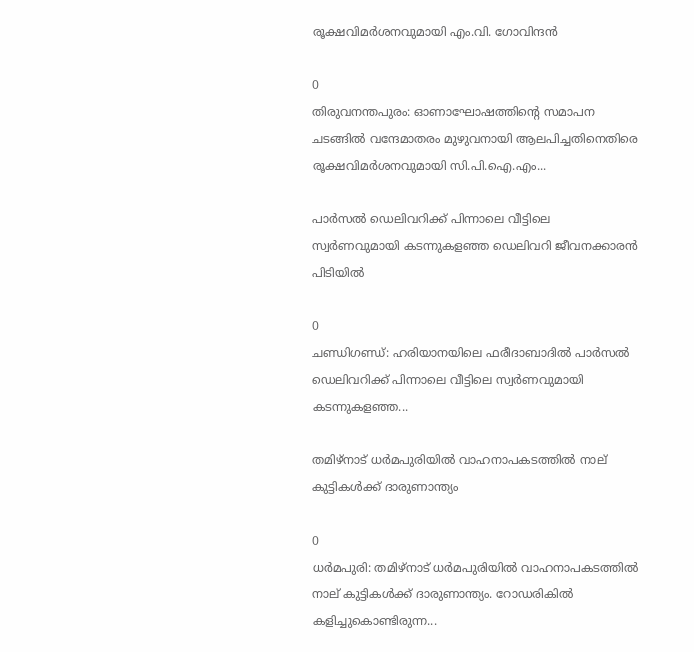രൂക്ഷവിമർശനവുമായി എം.വി. ഗോവിന്ദൻ

0
തിരുവനന്തപുരം: ഓണാഘോഷത്തിന്റെ സമാപന ചടങ്ങിൽ വന്ദേമാതരം മുഴുവനായി ആലപിച്ചതിനെതിരെ രൂക്ഷവിമർശനവുമായി സി.പി.ഐ.എം...

പാർസൽ ഡെലിവറിക്ക് പിന്നാലെ വീട്ടിലെ സ്വർണവുമായി കടന്നുകളഞ്ഞ ഡെലിവറി ജീവനക്കാരൻ പിടിയിൽ

0
ചണ്ഡിഗണ്ഡ്: ഹരിയാനയിലെ ഫരീദാബാദിൽ പാർസൽ ഡെലിവറിക്ക് പിന്നാലെ വീട്ടിലെ സ്വർണവുമായി കടന്നുകളഞ്ഞ...

തമിഴ്‌നാട് ധര്‍മപുരിയില്‍ വാഹനാപകടത്തില്‍ നാല് കുട്ടികള്‍ക്ക് ദാരുണാന്ത്യം

0
ധര്‍മപുരി: തമിഴ്‌നാട് ധര്‍മപുരിയില്‍ വാഹനാപകടത്തില്‍ നാല് കുട്ടികള്‍ക്ക് ദാരുണാന്ത്യം. റോഡരികില്‍ കളിച്ചുകൊണ്ടിരുന്ന...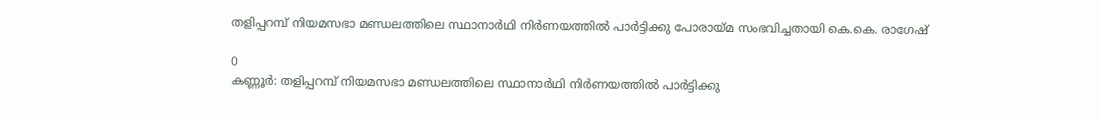തളിപ്പറമ്പ് നിയമസഭാ മണ്ഡലത്തിലെ സ്ഥാനാർഥി നിർണയത്തിൽ പാർട്ടിക്കു പോരായ്മ സംഭവിച്ചതായി കെ.കെ. രാഗേഷ്

0
കണ്ണൂർ: തളിപ്പറമ്പ് നിയമസഭാ മണ്ഡലത്തിലെ സ്ഥാനാർഥി നിർണയത്തിൽ പാർട്ടിക്കു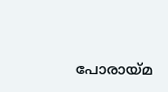പോരായ്മ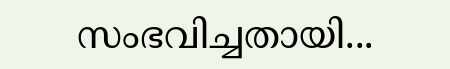സംഭവിച്ചതായി...